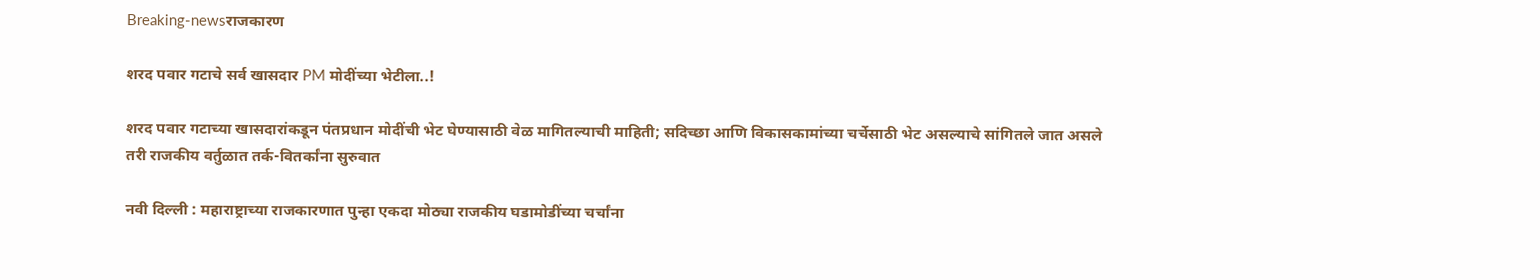Breaking-newsराजकारण

शरद पवार गटाचे सर्व खासदार PM मोदींच्या भेटीला..!

शरद पवार गटाच्या खासदारांकडून पंतप्रधान मोदींची भेट घेण्यासाठी वेळ मागितल्याची माहिती; सदिच्छा आणि विकासकामांच्या चर्चेसाठी भेट असल्याचे सांगितले जात असले तरी राजकीय वर्तुळात तर्क-वितर्कांना सुरुवात

नवी दिल्ली : महाराष्ट्राच्या राजकारणात पुन्हा एकदा मोठ्या राजकीय घडामोडींच्या चर्चांना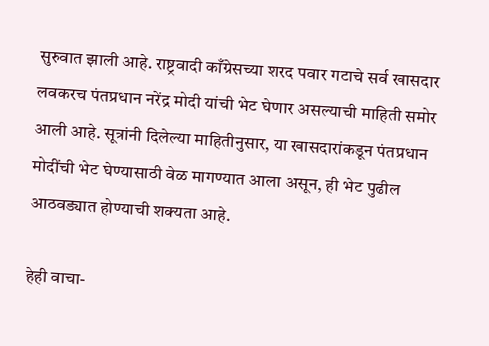सुरुवात झाली आहे. राष्ट्रवादी काँग्रेसच्या शरद पवार गटाचे सर्व खासदार लवकरच पंतप्रधान नरेंद्र मोदी यांची भेट घेणार असल्याची माहिती समोर आली आहे. सूत्रांनी दिलेल्या माहितीनुसार, या खासदारांकडून पंतप्रधान मोदींची भेट घेण्यासाठी वेळ मागण्यात आला असून, ही भेट पुढील आठवड्यात होण्याची शक्यता आहे.

हेही वाचा-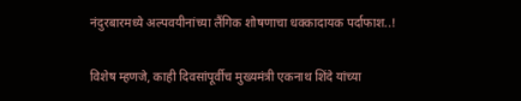नंदुरबारमध्ये अल्पवयीनांच्या लैंगिक शोषणाचा धक्कादायक पर्दाफाश..!

विशेष म्हणजे, काही दिवसांपूर्वीच मुख्यमंत्री एकनाथ शिंदे यांच्या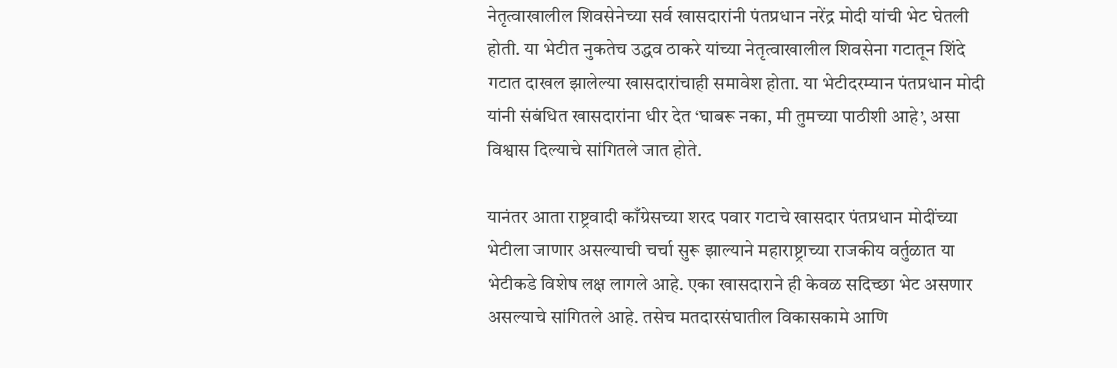नेतृत्वाखालील शिवसेनेच्या सर्व खासदारांनी पंतप्रधान नरेंद्र मोदी यांची भेट घेतली होती. या भेटीत नुकतेच उद्धव ठाकरे यांच्या नेतृत्वाखालील शिवसेना गटातून शिंदे गटात दाखल झालेल्या खासदारांचाही समावेश होता. या भेटीदरम्यान पंतप्रधान मोदी यांनी संबंधित खासदारांना धीर देत ‘घाबरू नका, मी तुमच्या पाठीशी आहे’, असा विश्वास दिल्याचे सांगितले जात होते.

यानंतर आता राष्ट्रवादी काँग्रेसच्या शरद पवार गटाचे खासदार पंतप्रधान मोदींच्या भेटीला जाणार असल्याची चर्चा सुरू झाल्याने महाराष्ट्राच्या राजकीय वर्तुळात या भेटीकडे विशेष लक्ष लागले आहे. एका खासदाराने ही केवळ सदिच्छा भेट असणार असल्याचे सांगितले आहे. तसेच मतदारसंघातील विकासकामे आणि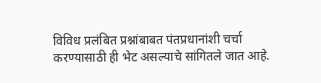विविध प्रलंबित प्रश्नांबाबत पंतप्रधानांशी चर्चा करण्यासाठी ही भेट असल्याचे सांगितले जात आहे.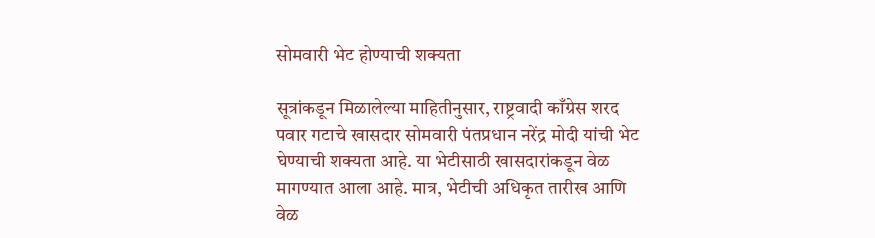सोमवारी भेट होण्याची शक्यता

सूत्रांकडून मिळालेल्या माहितीनुसार, राष्ट्रवादी काँग्रेस शरद पवार गटाचे खासदार सोमवारी पंतप्रधान नरेंद्र मोदी यांची भेट घेण्याची शक्यता आहे. या भेटीसाठी खासदारांकडून वेळ मागण्यात आला आहे. मात्र, भेटीची अधिकृत तारीख आणि वेळ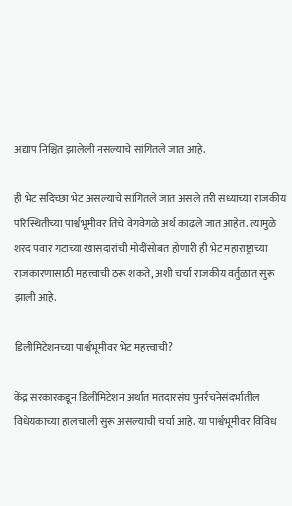अद्याप निश्चित झालेली नसल्याचे सांगितले जात आहे.

ही भेट सदिच्छा भेट असल्याचे सांगितले जात असले तरी सध्याच्या राजकीय परिस्थितीच्या पार्श्वभूमीवर तिचे वेगवेगळे अर्थ काढले जात आहेत. त्यामुळे शरद पवार गटाच्या खासदारांची मोदींसोबत होणारी ही भेट महाराष्ट्राच्या राजकारणासाठी महत्त्वाची ठरू शकते, अशी चर्चा राजकीय वर्तुळात सुरू झाली आहे.

डिलीमिटेशनच्या पार्श्वभूमीवर भेट महत्त्वाची?

केंद्र सरकारकडून डिलीमिटेशन अर्थात मतदारसंघ पुनर्रचनेसंदर्भातील विधेयकाच्या हालचाली सुरू असल्याची चर्चा आहे. या पार्श्वभूमीवर विविध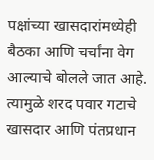पक्षांच्या खासदारांमध्येही बैठका आणि चर्चांना वेग आल्याचे बोलले जात आहे. त्यामुळे शरद पवार गटाचे खासदार आणि पंतप्रधान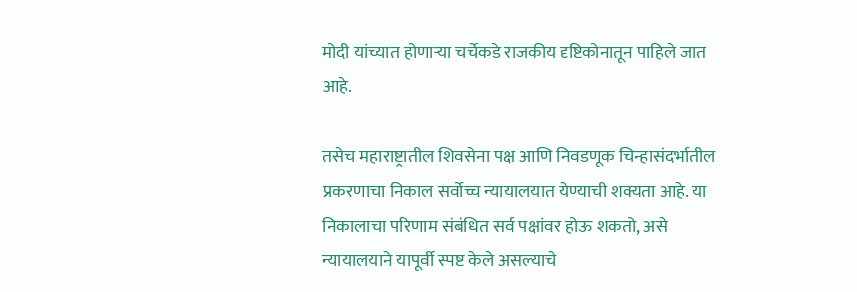मोदी यांच्यात होणाऱ्या चर्चेकडे राजकीय दृष्टिकोनातून पाहिले जात आहे.

तसेच महाराष्ट्रातील शिवसेना पक्ष आणि निवडणूक चिन्हासंदर्भातील प्रकरणाचा निकाल सर्वोच्च न्यायालयात येण्याची शक्यता आहे. या निकालाचा परिणाम संबंधित सर्व पक्षांवर होऊ शकतो, असे न्यायालयाने यापूर्वी स्पष्ट केले असल्याचे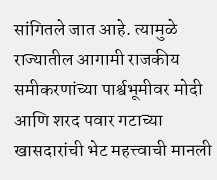सांगितले जात आहे. त्यामुळे राज्यातील आगामी राजकीय समीकरणांच्या पार्श्वभूमीवर मोदी आणि शरद पवार गटाच्या खासदारांची भेट महत्त्वाची मानली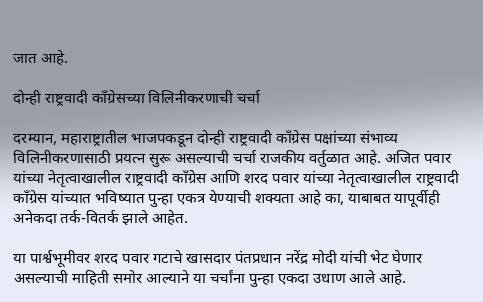जात आहे.

दोन्ही राष्ट्रवादी काँग्रेसच्या विलिनीकरणाची चर्चा

दरम्यान, महाराष्ट्रातील भाजपकडून दोन्ही राष्ट्रवादी काँग्रेस पक्षांच्या संभाव्य विलिनीकरणासाठी प्रयत्न सुरू असल्याची चर्चा राजकीय वर्तुळात आहे. अजित पवार यांच्या नेतृत्वाखालील राष्ट्रवादी काँग्रेस आणि शरद पवार यांच्या नेतृत्वाखालील राष्ट्रवादी काँग्रेस यांच्यात भविष्यात पुन्हा एकत्र येण्याची शक्यता आहे का, याबाबत यापूर्वीही अनेकदा तर्क-वितर्क झाले आहेत.

या पार्श्वभूमीवर शरद पवार गटाचे खासदार पंतप्रधान नरेंद्र मोदी यांची भेट घेणार असल्याची माहिती समोर आल्याने या चर्चांना पुन्हा एकदा उधाण आले आहे.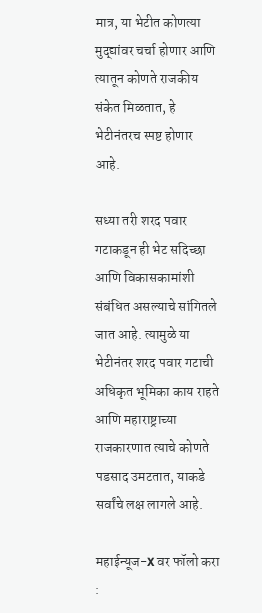मात्र, या भेटीत कोणत्या मुद्द्यांवर चर्चा होणार आणि त्यातून कोणते राजकीय संकेत मिळतात, हे भेटीनंतरच स्पष्ट होणार आहे.

सध्या तरी शरद पवार गटाकडून ही भेट सदिच्छा आणि विकासकामांशी संबंधित असल्याचे सांगितले जात आहे. त्यामुळे या भेटीनंतर शरद पवार गटाची अधिकृत भूमिका काय राहते आणि महाराष्ट्राच्या राजकारणात त्याचे कोणते पडसाद उमटतात, याकडे सर्वांचे लक्ष लागले आहे.

महाईन्यूज-X वर फॉलो करा :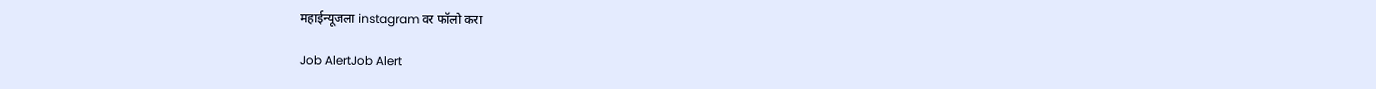महाईन्यूजला instagram वर फॉलो करा

Job AlertJob Alert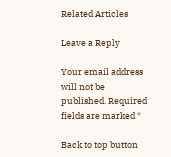Related Articles

Leave a Reply

Your email address will not be published. Required fields are marked *

Back to top button